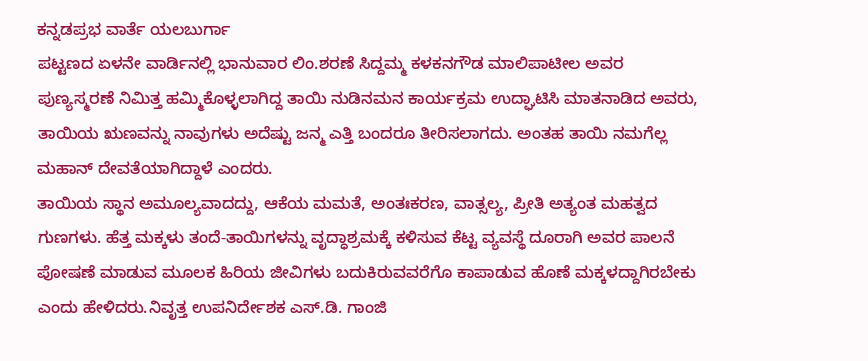ಕನ್ನಡಪ್ರಭ ವಾರ್ತೆ ಯಲಬುರ್ಗಾ
ಪಟ್ಟಣದ ಏಳನೇ ವಾರ್ಡಿನಲ್ಲಿ ಭಾನುವಾರ ಲಿಂ.ಶರಣೆ ಸಿದ್ದಮ್ಮ ಕಳಕನಗೌಡ ಮಾಲಿಪಾಟೀಲ ಅವರ ಪುಣ್ಯಸ್ಮರಣೆ ನಿಮಿತ್ತ ಹಮ್ಮಿಕೊಳ್ಳಲಾಗಿದ್ದ ತಾಯಿ ನುಡಿನಮನ ಕಾರ್ಯಕ್ರಮ ಉದ್ಘಾಟಿಸಿ ಮಾತನಾಡಿದ ಅವರು, ತಾಯಿಯ ಋಣವನ್ನು ನಾವುಗಳು ಅದೆಷ್ಟು ಜನ್ಮ ಎತ್ತಿ ಬಂದರೂ ತೀರಿಸಲಾಗದು. ಅಂತಹ ತಾಯಿ ನಮಗೆಲ್ಲ ಮಹಾನ್ ದೇವತೆಯಾಗಿದ್ದಾಳೆ ಎಂದರು.
ತಾಯಿಯ ಸ್ಥಾನ ಅಮೂಲ್ಯವಾದದ್ದು, ಆಕೆಯ ಮಮತೆ, ಅಂತಃಕರಣ, ವಾತ್ಸಲ್ಯ, ಪ್ರೀತಿ ಅತ್ಯಂತ ಮಹತ್ವದ ಗುಣಗಳು. ಹೆತ್ತ ಮಕ್ಕಳು ತಂದೆ-ತಾಯಿಗಳನ್ನು ವೃದ್ಧಾಶ್ರಮಕ್ಕೆ ಕಳಿಸುವ ಕೆಟ್ಟ ವ್ಯವಸ್ಥೆ ದೂರಾಗಿ ಅವರ ಪಾಲನೆ ಪೋಷಣೆ ಮಾಡುವ ಮೂಲಕ ಹಿರಿಯ ಜೀವಿಗಳು ಬದುಕಿರುವವರೆಗೊ ಕಾಪಾಡುವ ಹೊಣೆ ಮಕ್ಕಳದ್ದಾಗಿರಬೇಕು ಎಂದು ಹೇಳಿದರು.ನಿವೃತ್ತ ಉಪನಿರ್ದೇಶಕ ಎಸ್.ಡಿ. ಗಾಂಜಿ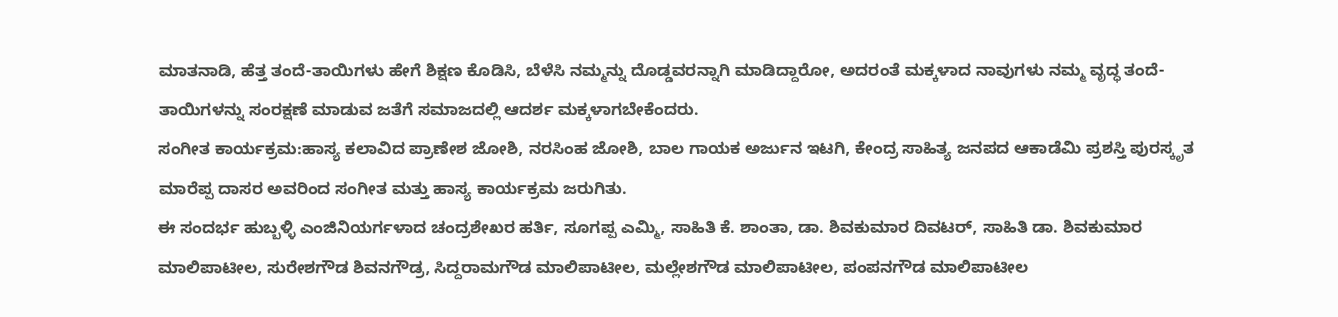ಮಾತನಾಡಿ, ಹೆತ್ತ ತಂದೆ-ತಾಯಿಗಳು ಹೇಗೆ ಶಿಕ್ಷಣ ಕೊಡಿಸಿ, ಬೆಳೆಸಿ ನಮ್ಮನ್ನು ದೊಡ್ಡವರನ್ನಾಗಿ ಮಾಡಿದ್ದಾರೋ, ಅದರಂತೆ ಮಕ್ಕಳಾದ ನಾವುಗಳು ನಮ್ಮ ವೃದ್ಧ ತಂದೆ-ತಾಯಿಗಳನ್ನು ಸಂರಕ್ಷಣೆ ಮಾಡುವ ಜತೆಗೆ ಸಮಾಜದಲ್ಲಿ ಆದರ್ಶ ಮಕ್ಕಳಾಗಬೇಕೆಂದರು.
ಸಂಗೀತ ಕಾರ್ಯಕ್ರಮ:ಹಾಸ್ಯ ಕಲಾವಿದ ಪ್ರಾಣೇಶ ಜೋಶಿ, ನರಸಿಂಹ ಜೋಶಿ, ಬಾಲ ಗಾಯಕ ಅರ್ಜುನ ಇಟಗಿ, ಕೇಂದ್ರ ಸಾಹಿತ್ಯ ಜನಪದ ಆಕಾಡೆಮಿ ಪ್ರಶಸ್ತಿ ಪುರಸ್ಕೃತ ಮಾರೆಪ್ಪ ದಾಸರ ಅವರಿಂದ ಸಂಗೀತ ಮತ್ತು ಹಾಸ್ಯ ಕಾರ್ಯಕ್ರಮ ಜರುಗಿತು.
ಈ ಸಂದರ್ಭ ಹುಬ್ಬಳ್ಳಿ ಎಂಜಿನಿಯರ್ಗಳಾದ ಚಂದ್ರಶೇಖರ ಹರ್ತಿ, ಸೂಗಪ್ಪ ಎಮ್ಮಿ, ಸಾಹಿತಿ ಕೆ. ಶಾಂತಾ, ಡಾ. ಶಿವಕುಮಾರ ದಿವಟರ್, ಸಾಹಿತಿ ಡಾ. ಶಿವಕುಮಾರ ಮಾಲಿಪಾಟೀಲ, ಸುರೇಶಗೌಡ ಶಿವನಗೌಡ್ರ, ಸಿದ್ದರಾಮಗೌಡ ಮಾಲಿಪಾಟೀಲ, ಮಲ್ಲೇಶಗೌಡ ಮಾಲಿಪಾಟೀಲ, ಪಂಪನಗೌಡ ಮಾಲಿಪಾಟೀಲ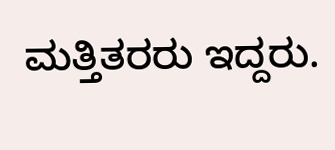ಮತ್ತಿತರರು ಇದ್ದರು.